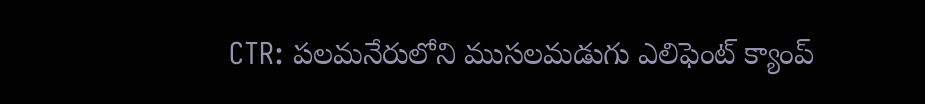CTR: పలమనేరులోని ముసలమడుగు ఎలిఫెంట్ క్యాంప్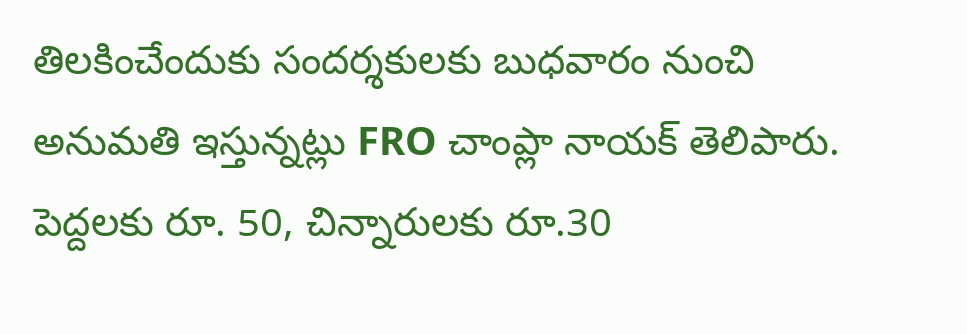తిలకించేందుకు సందర్శకులకు బుధవారం నుంచి అనుమతి ఇస్తున్నట్లు FRO చాంప్లా నాయక్ తెలిపారు. పెద్దలకు రూ. 50, చిన్నారులకు రూ.30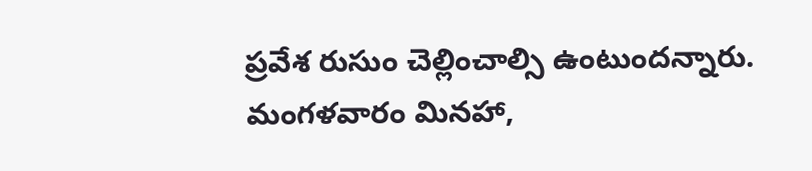ప్రవేశ రుసుం చెల్లించాల్సి ఉంటుందన్నారు. మంగళవారం మినహా,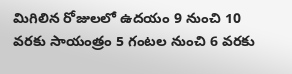మిగిలిన రోజులలో ఉదయం 9 నుంచి 10 వరకు సాయంత్రం 5 గంటల నుంచి 6 వరకు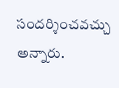సందర్శించవచ్చు అన్నారు.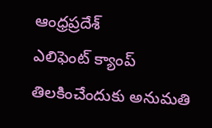ఆంధ్రప్రదేశ్
ఎలిఫెంట్ క్యాంప్ తిలకించేందుకు అనుమతి